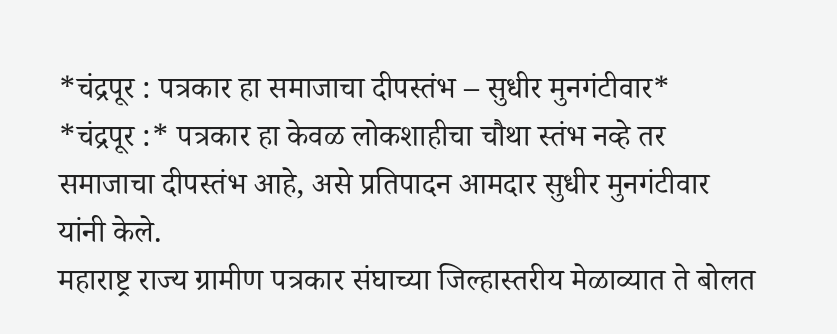*चंद्रपूर : पत्रकार हा समाजाचा दीपस्तंभ – सुधीर मुनगंटीवार*
*चंद्रपूर :* पत्रकार हा केवळ लोकशाहीचा चौथा स्तंभ नव्हे तर समाजाचा दीपस्तंभ आहे, असे प्रतिपादन आमदार सुधीर मुनगंटीवार यांनी केले.
महाराष्ट्र राज्य ग्रामीण पत्रकार संघाच्या जिल्हास्तरीय मेळाव्यात ते बोलत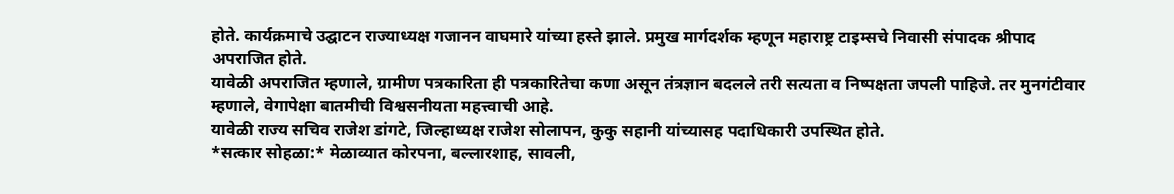होते. कार्यक्रमाचे उद्घाटन राज्याध्यक्ष गजानन वाघमारे यांच्या हस्ते झाले. प्रमुख मार्गदर्शक म्हणून महाराष्ट्र टाइम्सचे निवासी संपादक श्रीपाद अपराजित होते.
यावेळी अपराजित म्हणाले, ग्रामीण पत्रकारिता ही पत्रकारितेचा कणा असून तंत्रज्ञान बदलले तरी सत्यता व निष्पक्षता जपली पाहिजे. तर मुनगंटीवार म्हणाले, वेगापेक्षा बातमीची विश्वसनीयता महत्त्वाची आहे.
यावेळी राज्य सचिव राजेश डांगटे, जिल्हाध्यक्ष राजेश सोलापन, कुकु सहानी यांच्यासह पदाधिकारी उपस्थित होते.
*सत्कार सोहळा:* मेळाव्यात कोरपना, बल्लारशाह, सावली,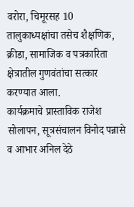वरोरा, चिमूरसह 10 तालुकाध्यक्षांचा तसेच शैक्षणिक, क्रीडा, सामाजिक व पत्रकारिता क्षेत्रातील गुणवंतांचा सत्कार करण्यात आला.
कार्यक्रमाचे प्रास्ताविक राजेश सोलापन, सूत्रसंचालन विनोद पन्नासे व आभार अनिल देठे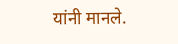यांनी मानले.